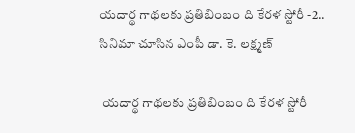యదార్థ గాథలకు ప్రతిబింబం ది కేరళ స్టోరీ -2.. సినిమా చూసిన ఎంపీ డా. కె. లక్ష్మణ్

 యదార్థ గాథలకు ప్రతిబింబం ది కేరళ స్టోరీ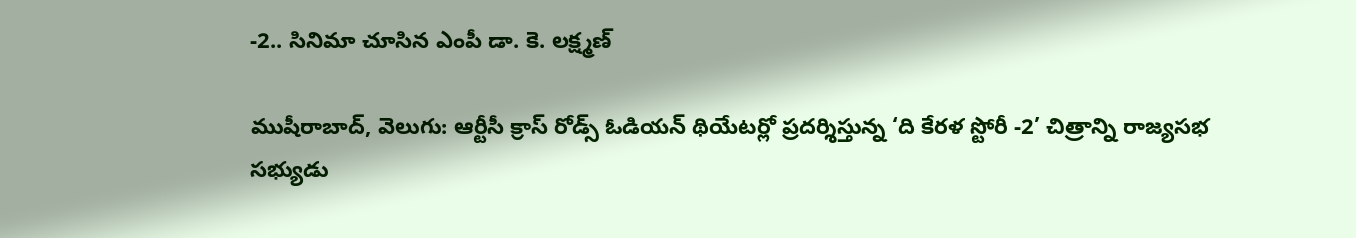-2.. సినిమా చూసిన ఎంపీ డా. కె. లక్ష్మణ్

ముషీరాబాద్, వెలుగు: ఆర్టీసీ క్రాస్ రోడ్స్ ఓడియన్ థియేటర్లో ప్రదర్శిస్తున్న ‘ది కేరళ స్టోరీ -2’ చిత్రాన్ని రాజ్యసభ సభ్యుడు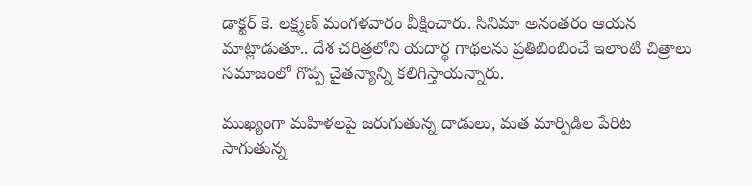డాక్టర్ కె. లక్ష్మణ్ మంగళవారం వీక్షించారు. సినిమా అనంతరం ఆయన మాట్లాడుతూ.. దేశ చరిత్రలోని యదార్థ గాథలను ప్రతిబింబించే ఇలాంటి చిత్రాలు సమాజంలో గొప్ప చైతన్యాన్ని కలిగిస్తాయన్నారు.

ముఖ్యంగా మహిళలపై జరుగుతున్న దాడులు, మత మార్పిడిల పేరిట సాగుతున్న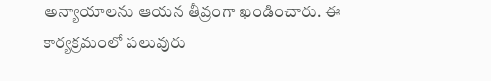అన్యాయాలను ఆయన తీవ్రంగా ఖండించారు. ఈ కార్యక్రమంలో పలువురు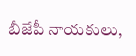బీజేపీ నాయకులు,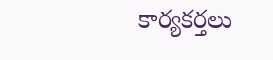కార్యకర్తలు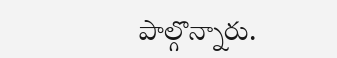పాల్గొన్నారు.